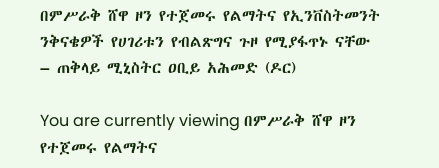በምሥራቅ ሸዋ ዞን የተጀመሩ የልማትና የኢንቨስትመንት ንቅናቄዎች የሀገሪቱን የብልጽግና ጉዞ የሚያፋጥኑ ናቸው – ጠቅላይ ሚኒስትር ዐቢይ አሕመድ (ዶር)

You are currently viewing በምሥራቅ ሸዋ ዞን የተጀመሩ የልማትና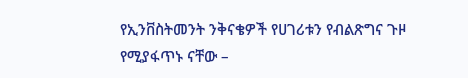የኢንቨስትመንት ንቅናቄዎች የሀገሪቱን የብልጽግና ጉዞ የሚያፋጥኑ ናቸው –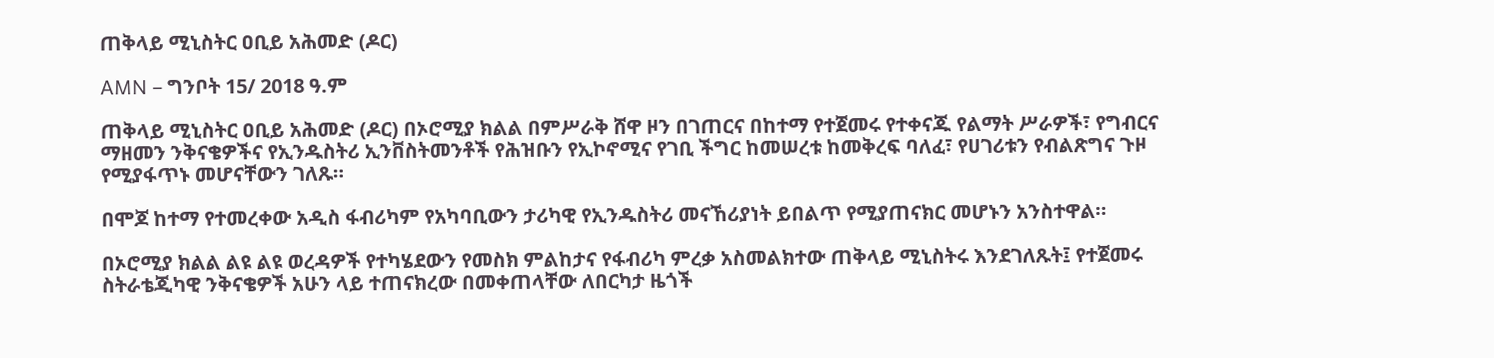ጠቅላይ ሚኒስትር ዐቢይ አሕመድ (ዶር)

AMN – ግንቦት 15/ 2018 ዓ.ም

ጠቅላይ ሚኒስትር ዐቢይ አሕመድ (ዶር) በኦሮሚያ ክልል በምሥራቅ ሸዋ ዞን በገጠርና በከተማ የተጀመሩ የተቀናጁ የልማት ሥራዎች፣ የግብርና ማዘመን ንቅናቄዎችና የኢንዱስትሪ ኢንቨስትመንቶች የሕዝቡን የኢኮኖሚና የገቢ ችግር ከመሠረቱ ከመቅረፍ ባለፈ፣ የሀገሪቱን የብልጽግና ጉዞ የሚያፋጥኑ መሆናቸውን ገለጹ።

በሞጆ ከተማ የተመረቀው አዲስ ፋብሪካም የአካባቢውን ታሪካዊ የኢንዱስትሪ መናኸሪያነት ይበልጥ የሚያጠናክር መሆኑን አንስተዋል።

በኦሮሚያ ክልል ልዩ ልዩ ወረዳዎች የተካሄደውን የመስክ ምልከታና የፋብሪካ ምረቃ አስመልክተው ጠቅላይ ሚኒስትሩ እንደገለጹት፤ የተጀመሩ ስትራቴጂካዊ ንቅናቄዎች አሁን ላይ ተጠናክረው በመቀጠላቸው ለበርካታ ዜጎች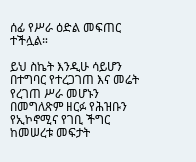ሰፊ የሥራ ዕድል መፍጠር ተችሏል።

ይህ ስኬት እንዲሁ ሳይሆን በተግባር የተረጋገጠ እና መሬት የረገጠ ሥራ መሆኑን በመግለጽም ዘርፉ የሕዝቡን የኢኮኖሚና የገቢ ችግር ከመሠረቱ መፍታት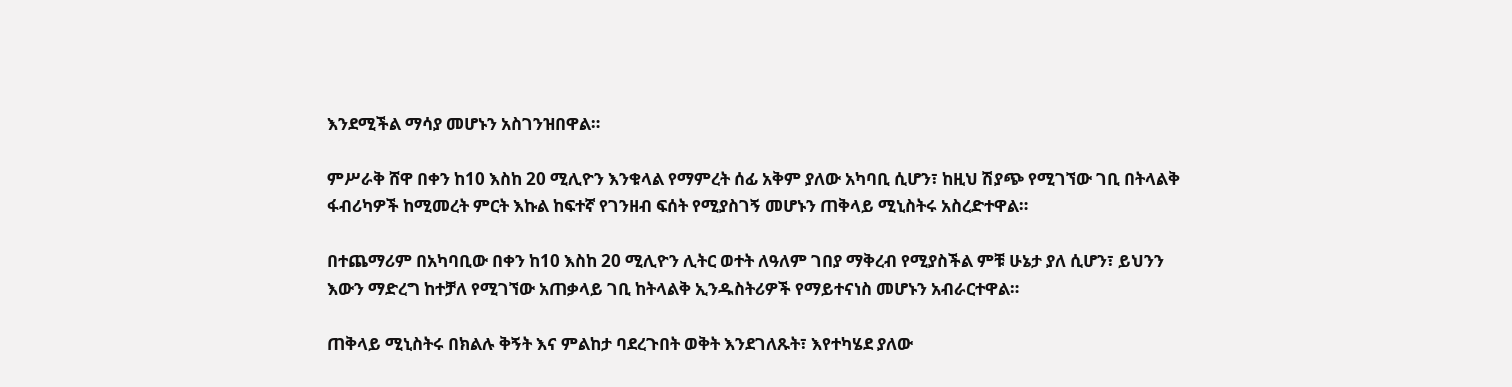እንደሚችል ማሳያ መሆኑን አስገንዝበዋል።

ምሥራቅ ሸዋ በቀን ከ10 እስከ 20 ሚሊዮን እንቁላል የማምረት ሰፊ አቅም ያለው አካባቢ ሲሆን፣ ከዚህ ሽያጭ የሚገኘው ገቢ በትላልቅ ፋብሪካዎች ከሚመረት ምርት እኩል ከፍተኛ የገንዘብ ፍሰት የሚያስገኝ መሆኑን ጠቅላይ ሚኒስትሩ አስረድተዋል።

በተጨማሪም በአካባቢው በቀን ከ10 እስከ 20 ሚሊዮን ሊትር ወተት ለዓለም ገበያ ማቅረብ የሚያስችል ምቹ ሁኔታ ያለ ሲሆን፣ ይህንን እውን ማድረግ ከተቻለ የሚገኘው አጠቃላይ ገቢ ከትላልቅ ኢንዱስትሪዎች የማይተናነስ መሆኑን አብራርተዋል።

ጠቅላይ ሚኒስትሩ በክልሉ ቅኝት እና ምልከታ ባደረጉበት ወቅት እንደገለጹት፣ እየተካሄደ ያለው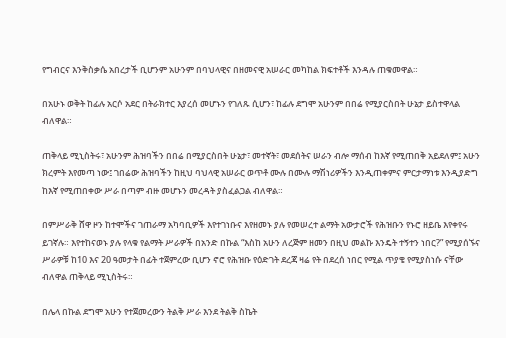የግብርና እንቅስቃሴ አበረታች ቢሆንም አሁንም በባህላዊና በዘመናዊ አሠራር መካከል ክፍተቶች እንዳሉ ጠቁመዋል።

በአሁኑ ወቅት ከፊሉ አርሶ አደር በትራክተር እያረሰ መሆኑን የገለጹ ሲሆን፣ ከፊሉ ደግሞ አሁንም በበሬ የሚያርስበት ሁኔታ ይስተዋላል ብለዋል።

ጠቅላይ ሚኒስትሩ፣ አሁንም ሕዝባችን በበሬ በሚያርስበት ሁኔታ፣ መተኛት፣ መደሰትና ሠራን ብሎ ማሰብ ከእኛ የሚጠበቅ አይደለም፤ አሁን ክረምት እየመጣ ነው፤ ገበሬው ሕዝባችን ከዚህ ባህላዊ አሠራር ወጥቶ ሙሉ በሙሉ ማሽነሪዎችን እንዲጠቀምና ምርታማነቱ እንዲያድግ ከእኛ የሚጠበቀው ሥራ በጣም ብዙ መሆኑን መረዳት ያስፈልጋል ብለዋል።

በምሥራቅ ሸዋ ዞን ከተሞችና ገጠራማ አካባቢዎች እየተገነቡና እየዘመኑ ያሉ የመሠረተ ልማት አውታሮች የሕዝቡን የኑሮ ዘይቤ እየቀየሩ ይገኛሉ። እየተከናወኑ ያሉ የላቁ የልማት ሥራዎች በአንድ በኩል “እስከ አሁን ለረጅም ዘመን በዚህ መልኩ እንዴት ተኝተን ነበር?” የሚያሰኙና ሥራዎቹ ከ10 እና 20 ዓመታት በፊት ተጀምረው ቢሆን ኖሮ የሕዝቡ የዕድገት ደረጃ ዛሬ የት በደረሰ ነበር የሚል ጥያቄ የሚያስነሱ ናቸው ብለዋል ጠቅላይ ሚኒስትሩ።

በሌላ በኩል ደግሞ አሁን የተጀመረውን ትልቅ ሥራ እንደ ትልቅ ስኬት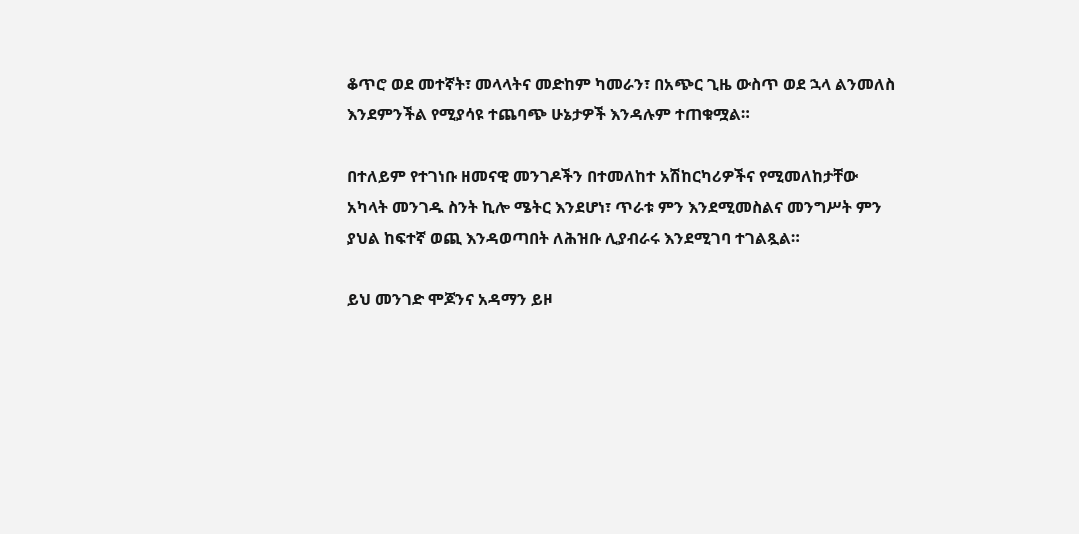ቆጥሮ ወደ መተኛት፣ መላላትና መድከም ካመራን፣ በአጭር ጊዜ ውስጥ ወደ ኋላ ልንመለስ እንደምንችል የሚያሳዩ ተጨባጭ ሁኔታዎች እንዳሉም ተጠቁሟል።

በተለይም የተገነቡ ዘመናዊ መንገዶችን በተመለከተ አሽከርካሪዎችና የሚመለከታቸው አካላት መንገዱ ስንት ኪሎ ሜትር እንደሆነ፣ ጥራቱ ምን እንደሚመስልና መንግሥት ምን ያህል ከፍተኛ ወጪ እንዳወጣበት ለሕዝቡ ሊያብራሩ እንደሚገባ ተገልጿል።

ይህ መንገድ ሞጆንና አዳማን ይዞ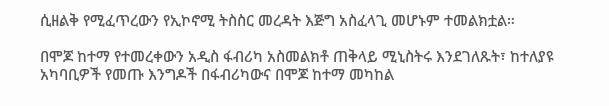ሲዘልቅ የሚፈጥረውን የኢኮኖሚ ትስስር መረዳት እጅግ አስፈላጊ መሆኑም ተመልክቷል።

በሞጆ ከተማ የተመረቀውን አዲስ ፋብሪካ አስመልክቶ ጠቅላይ ሚኒስትሩ እንደገለጹት፣ ከተለያዩ አካባቢዎች የመጡ እንግዶች በፋብሪካውና በሞጆ ከተማ መካከል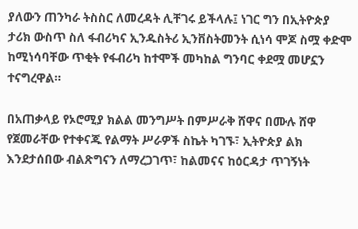ያለውን ጠንካራ ትስስር ለመረዳት ሊቸገሩ ይችላሉ፤ ነገር ግን በኢትዮጵያ ታሪክ ውስጥ ስለ ፋብሪካና ኢንዱስትሪ ኢንቨስትመንት ሲነሳ ሞጆ ስሟ ቀድሞ ከሚነሳባቸው ጥቂት የፋብሪካ ከተሞች መካከል ግንባር ቀደሟ መሆኗን ተናግረዋል።

በአጠቃላይ የኦሮሚያ ክልል መንግሥት በምሥራቅ ሸዋና በሙሉ ሸዋ የጀመራቸው የተቀናጁ የልማት ሥራዎች ስኬት ካገኙ፣ ኢትዮጵያ ልክ እንደታሰበው ብልጽግናን ለማረጋገጥ፣ ከልመናና ከዕርዳታ ጥገኝነት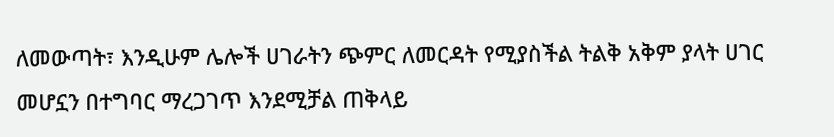ለመውጣት፣ እንዲሁም ሌሎች ሀገራትን ጭምር ለመርዳት የሚያስችል ትልቅ አቅም ያላት ሀገር መሆኗን በተግባር ማረጋገጥ እንደሚቻል ጠቅላይ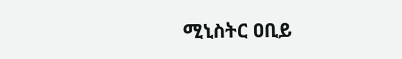ሚኒስትር ዐቢይ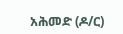አሕመድ (ዶ/ር)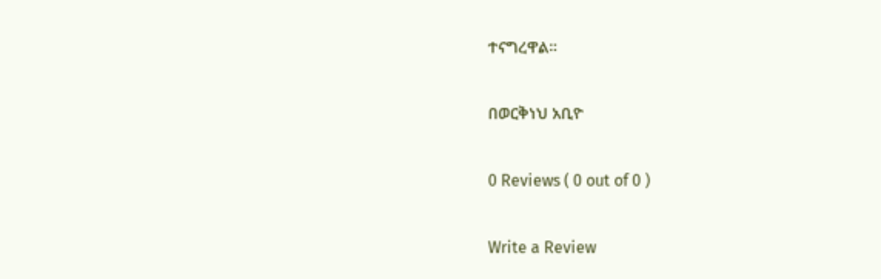ተናግረዋል።

በወርቅነህ አቢዮ

0 Reviews ( 0 out of 0 )

Write a Review